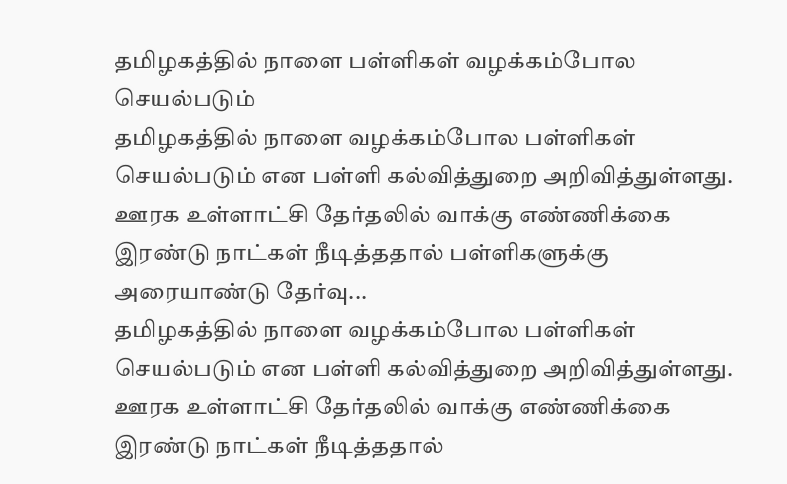தமிழகத்தில் நாளை பள்ளிகள் வழக்கம்போல செயல்படும்
தமிழகத்தில் நாளை வழக்கம்போல பள்ளிகள் செயல்படும் என பள்ளி கல்வித்துறை அறிவித்துள்ளது. ஊரக உள்ளாட்சி தேர்தலில் வாக்கு எண்ணிக்கை இரண்டு நாட்கள் நீடித்ததால் பள்ளிகளுக்கு அரையாண்டு தேர்வு...
தமிழகத்தில் நாளை வழக்கம்போல பள்ளிகள் செயல்படும் என பள்ளி கல்வித்துறை அறிவித்துள்ளது. ஊரக உள்ளாட்சி தேர்தலில் வாக்கு எண்ணிக்கை இரண்டு நாட்கள் நீடித்ததால்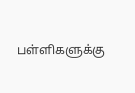பள்ளிகளுக்கு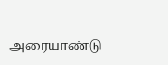அரையாண்டு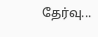தேர்வு...